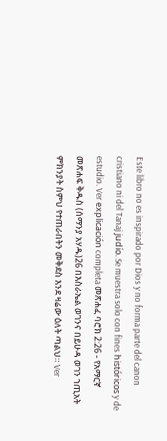Este libro no es inspirado por Dios y no forma parte del canon cristiano ni del Tanaj judío. Se muestra solo con fines históricos y de estudio. Ver explicación completa መጽሐፈ ባሮክ 2:26 - የአማርኛ መጽሐፍ ቅዱስ (ሰማንያ አሃዱ)26 በእስራኤል ወገንና በይሁዳ ወገን ኀጢአት ምክንያት ስምህ የተጠራበትን መቅደስ እንደ ዛሬው ዕለት ጣልህ። Ver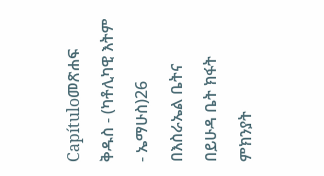Capítuloመጽሐፍ ቅዱስ - (ካቶሊካዊ እትም - ኤማሁስ)26 በእስራኤል ቤትና በይሁዳ ቤት ክፋት ምክንያት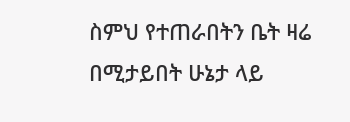ስምህ የተጠራበትን ቤት ዛሬ በሚታይበት ሁኔታ ላይ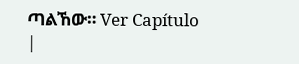ጣልኸው። Ver Capítulo |